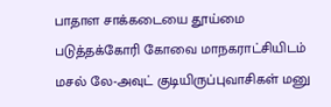பாதாள சாக்கடையை தூய்மை படுத்தக்கோரி கோவை மாநகராட்சியிடம் மசல் லே-அவுட் குடியிருப்புவாசிகள் மனு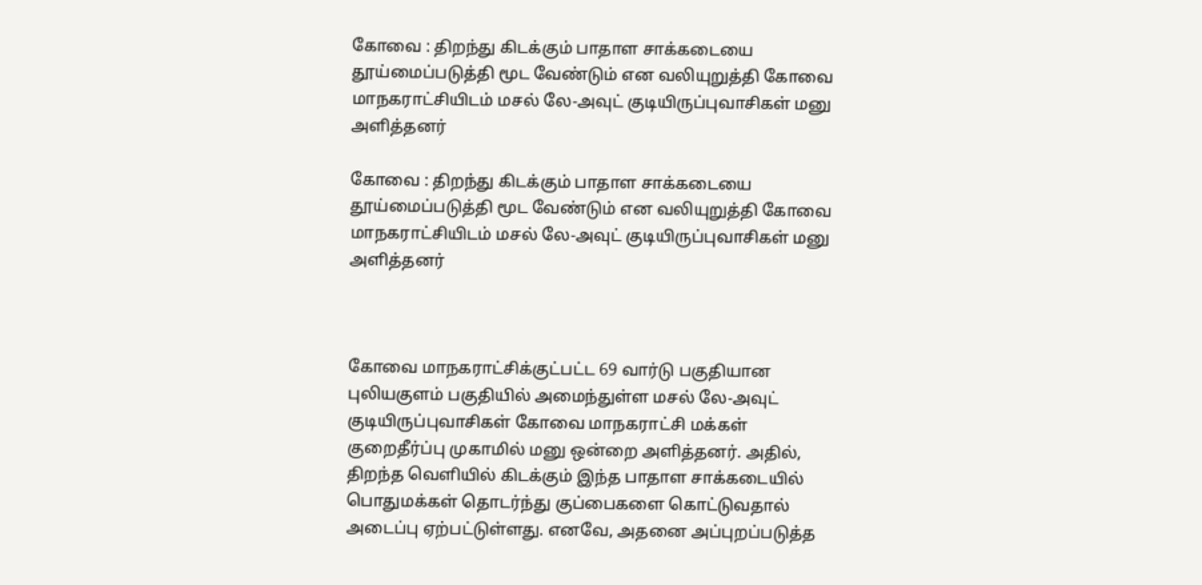கோவை : திறந்து கிடக்கும் பாதாள சாக்கடையை தூய்மைப்படுத்தி மூட வேண்டும் என வலியுறுத்தி கோவை மாநகராட்சியிடம் மசல் லே-அவுட் குடியிருப்புவாசிகள் மனு அளித்தனர்

கோவை : திறந்து கிடக்கும் பாதாள சாக்கடையை தூய்மைப்படுத்தி மூட வேண்டும் என வலியுறுத்தி கோவை மாநகராட்சியிடம் மசல் லே-அவுட் குடியிருப்புவாசிகள் மனு அளித்தனர்



கோவை மாநகராட்சிக்குட்பட்ட 69 வார்டு பகுதியான புலியகுளம் பகுதியில் அமைந்துள்ள மசல் லே-அவுட் குடியிருப்புவாசிகள் கோவை மாநகராட்சி மக்கள் குறைதீர்ப்பு முகாமில் மனு ஒன்றை அளித்தனர். அதில், திறந்த வெளியில் கிடக்கும் இந்த பாதாள சாக்கடையில் பொதுமக்கள் தொடர்ந்து குப்பைகளை கொட்டுவதால் அடைப்பு ஏற்பட்டுள்ளது. எனவே, அதனை அப்புறப்படுத்த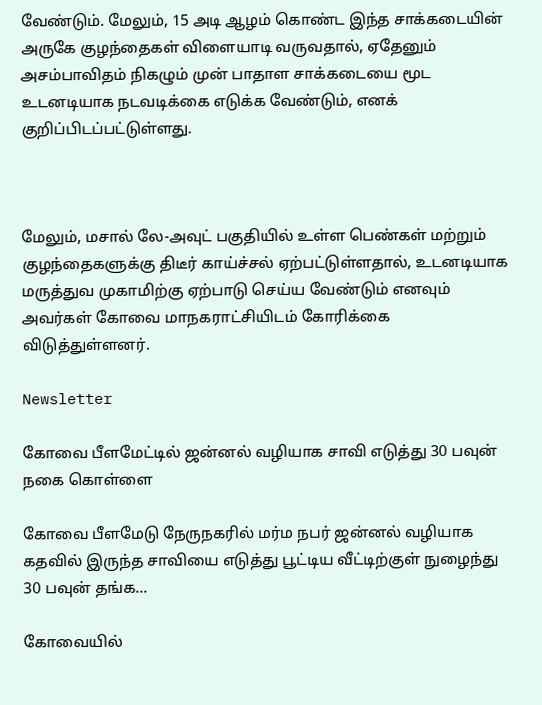வேண்டும். மேலும், 15 அடி ஆழம் கொண்ட இந்த சாக்கடையின் அருகே குழந்தைகள் விளையாடி வருவதால், ஏதேனும் அசம்பாவிதம் நிகழும் முன் பாதாள சாக்கடையை மூட உடனடியாக நடவடிக்கை எடுக்க வேண்டும், எனக் குறிப்பிடப்பட்டுள்ளது.



மேலும், மசால் லே-அவுட் பகுதியில் உள்ள பெண்கள் மற்றும் குழந்தைகளுக்கு திடீர் காய்ச்சல் ஏற்பட்டுள்ளதால், உடனடியாக மருத்துவ முகாமிற்கு ஏற்பாடு செய்ய வேண்டும் எனவும் அவர்கள் கோவை மாநகராட்சியிடம் கோரிக்கை விடுத்துள்ளனர்.

Newsletter

கோவை பீளமேட்டில் ஜன்னல் வழியாக சாவி எடுத்து 30 பவுன் நகை கொள்ளை

கோவை பீளமேடு நேருநகரில் மர்ம நபர் ஜன்னல் வழியாக கதவில் இருந்த சாவியை எடுத்து பூட்டிய வீட்டிற்குள் நுழைந்து 30 பவுன் தங்க...

கோவையில்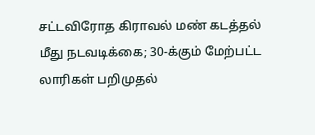சட்டவிரோத கிராவல் மண் கடத்தல் மீது நடவடிக்கை; 30-க்கும் மேற்பட்ட லாரிகள் பறிமுதல்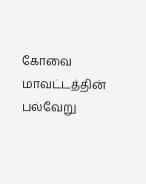கோவை மாவட்டத்தின் பல்வேறு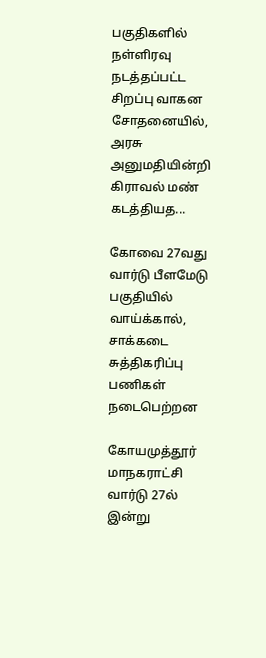பகுதிகளில் நள்ளிரவு நடத்தப்பட்ட சிறப்பு வாகன சோதனையில், அரசு அனுமதியின்றி கிராவல் மண் கடத்தியத...

கோவை 27வது வார்டு பீளமேடு பகுதியில் வாய்க்கால், சாக்கடை சுத்திகரிப்பு பணிகள் நடைபெற்றன

கோயமுத்தூர் மாநகராட்சி வார்டு 27ல் இன்று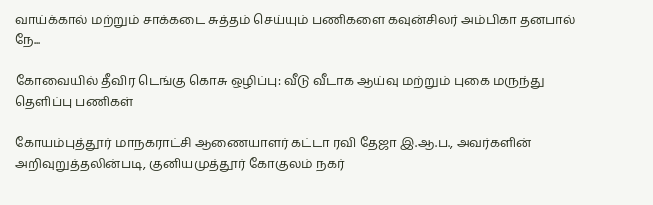வாய்க்கால் மற்றும் சாக்கடை சுத்தம் செய்யும் பணிகளை கவுன்சிலர் அம்பிகா தனபால் நே...

கோவையில் தீவிர டெங்கு கொசு ஒழிப்பு: வீடு வீடாக ஆய்வு மற்றும் புகை மருந்து தெளிப்பு பணிகள்

கோயம்புத்தூர் மாநகராட்சி ஆணையாளர் கட்டா ரவி தேஜா இ.ஆ.ப., அவர்களின் அறிவுறுத்தலின்படி, குனியமுத்தூர் கோகுலம் நகர்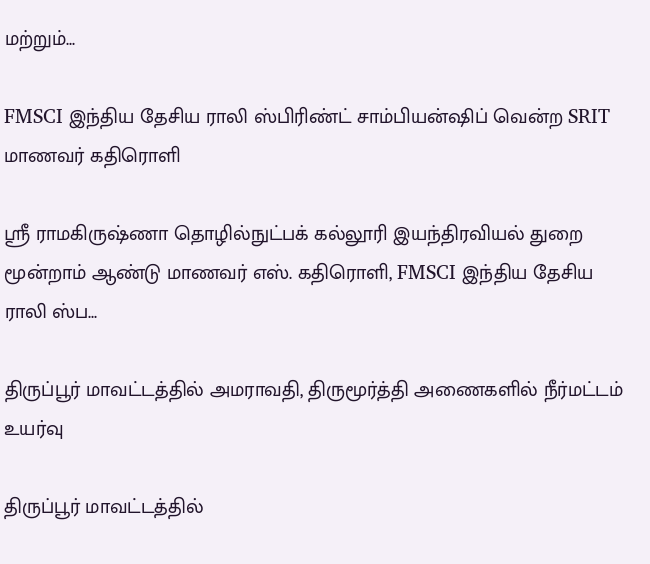மற்றும்...

FMSCI இந்திய தேசிய ராலி ஸ்பிரிண்ட் சாம்பியன்ஷிப் வென்ற SRIT மாணவர் கதிரொளி

ஸ்ரீ ராமகிருஷ்ணா தொழில்நுட்பக் கல்லூரி இயந்திரவியல் துறை மூன்றாம் ஆண்டு மாணவர் எஸ். கதிரொளி, FMSCI இந்திய தேசிய ராலி ஸ்ப...

திருப்பூர் மாவட்டத்தில் அமராவதி, திருமூர்த்தி அணைகளில் நீர்மட்டம் உயர்வு

திருப்பூர் மாவட்டத்தில்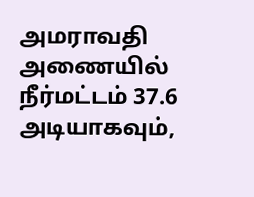அமராவதி அணையில் நீர்மட்டம் 37.6 அடியாகவும்,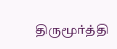திருமூர்த்தி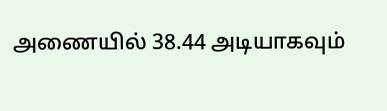அணையில் 38.44 அடியாகவும்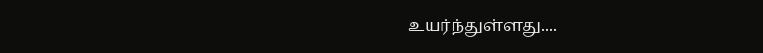உயர்ந்துள்ளது....